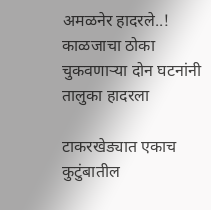अमळनेर हादरले..! काळजाचा ठोका चुकवणाऱ्या दोन घटनांनी तालुका हादरला

टाकरखेड्यात एकाच कुटुंबातील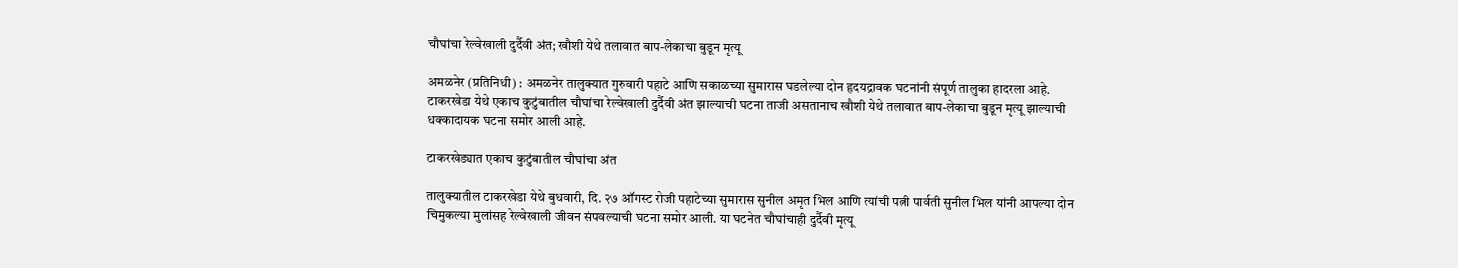चौघांचा रेल्वेखाली दुर्दैवी अंत; खौशी येथे तलावात बाप-लेकाचा बुडून मृत्यू

अमळनेर (प्रतिनिधी) : अमळनेर तालुक्यात गुरुवारी पहाटे आणि सकाळच्या सुमारास घडलेल्या दोन हृदयद्रावक घटनांनी संपूर्ण तालुका हादरला आहे. टाकरखेडा येथे एकाच कुटुंबातील चौघांचा रेल्वेखाली दुर्दैवी अंत झाल्याची घटना ताजी असतानाच खौशी येथे तलावात बाप-लेकाचा बुडून मृत्यू झाल्याची धक्कादायक घटना समोर आली आहे.

टाकरखेड्यात एकाच कुटुंबातील चौघांचा अंत

तालुक्यातील टाकरखेडा येथे बुधवारी, दि. २७ ऑगस्ट रोजी पहाटेच्या सुमारास सुनील अमृत भिल आणि त्यांची पत्नी पार्वती सुनील भिल यांनी आपल्या दोन चिमुकल्या मुलांसह रेल्वेखाली जीवन संपवल्याची घटना समोर आली. या घटनेत चौघांचाही दुर्दैवी मृत्यू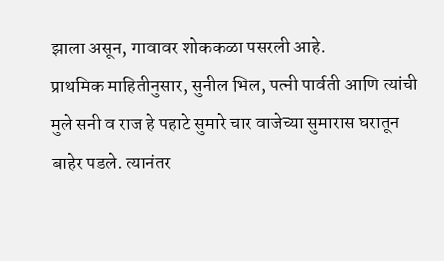झाला असून, गावावर शोककळा पसरली आहे.
प्राथमिक माहितीनुसार, सुनील भिल, पत्नी पार्वती आणि त्यांची मुले सनी व राज हे पहाटे सुमारे चार वाजेच्या सुमारास घरातून बाहेर पडले. त्यानंतर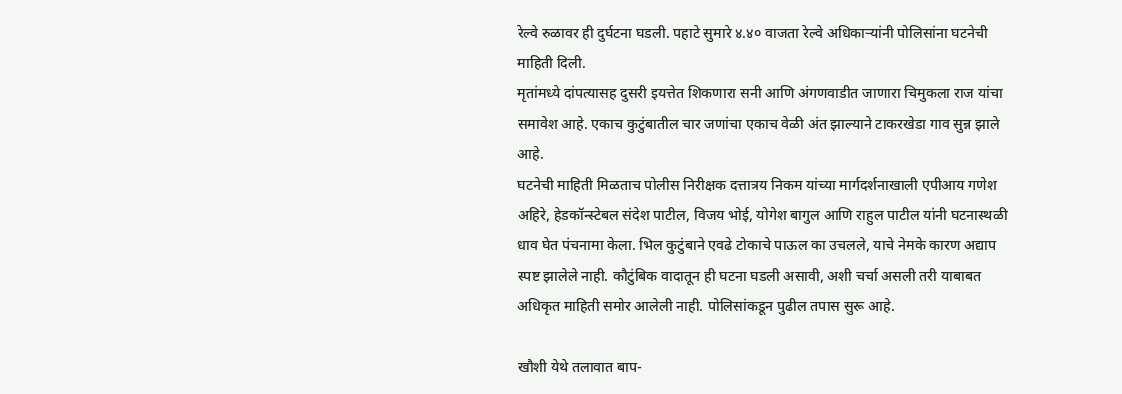रेल्वे रुळावर ही दुर्घटना घडली. पहाटे सुमारे ४.४० वाजता रेल्वे अधिकाऱ्यांनी पोलिसांना घटनेची माहिती दिली.
मृतांमध्ये दांपत्यासह दुसरी इयत्तेत शिकणारा सनी आणि अंगणवाडीत जाणारा चिमुकला राज यांचा समावेश आहे. एकाच कुटुंबातील चार जणांचा एकाच वेळी अंत झाल्याने टाकरखेडा गाव सुन्न झाले आहे.
घटनेची माहिती मिळताच पोलीस निरीक्षक दत्तात्रय निकम यांच्या मार्गदर्शनाखाली एपीआय गणेश अहिरे, हेडकॉन्स्टेबल संदेश पाटील, विजय भोई, योगेश बागुल आणि राहुल पाटील यांनी घटनास्थळी धाव घेत पंचनामा केला. भिल कुटुंबाने एवढे टोकाचे पाऊल का उचलले, याचे नेमके कारण अद्याप स्पष्ट झालेले नाही. कौटुंबिक वादातून ही घटना घडली असावी, अशी चर्चा असली तरी याबाबत अधिकृत माहिती समोर आलेली नाही. पोलिसांकडून पुढील तपास सुरू आहे.

खौशी येथे तलावात बाप-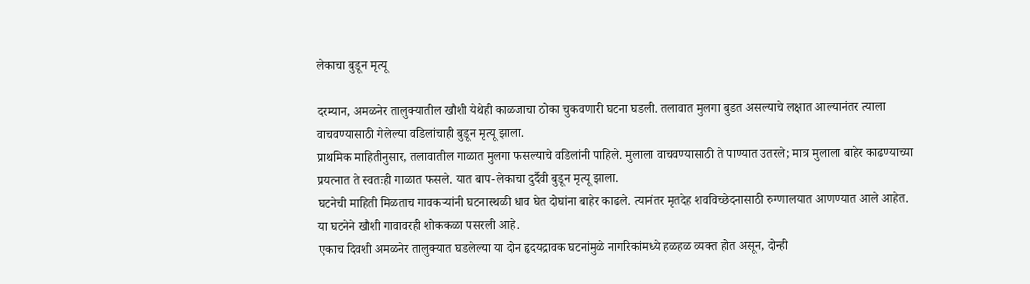लेकाचा बुडून मृत्यू

दरम्यान, अमळनेर तालुक्यातील खौशी येथेही काळजाचा ठोका चुकवणारी घटना घडली. तलावात मुलगा बुडत असल्याचे लक्षात आल्यानंतर त्याला वाचवण्यासाठी गेलेल्या वडिलांचाही बुडून मृत्यू झाला.
प्राथमिक माहितीनुसार, तलावातील गाळात मुलगा फसल्याचे वडिलांनी पाहिले. मुलाला वाचवण्यासाठी ते पाण्यात उतरले; मात्र मुलाला बाहेर काढण्याच्या प्रयत्नात ते स्वतःही गाळात फसले. यात बाप-लेकाचा दुर्दैवी बुडून मृत्यू झाला.
घटनेची माहिती मिळताच गावकऱ्यांनी घटनास्थळी धाव घेत दोघांना बाहेर काढले. त्यानंतर मृतदेह शवविच्छेदनासाठी रुग्णालयात आणण्यात आले आहेत. या घटनेने खौशी गावावरही शोककळा पसरली आहे.
एकाच दिवशी अमळनेर तालुक्यात घडलेल्या या दोन हृदयद्रावक घटनांमुळे नागरिकांमध्ये हळहळ व्यक्त होत असून, दोन्ही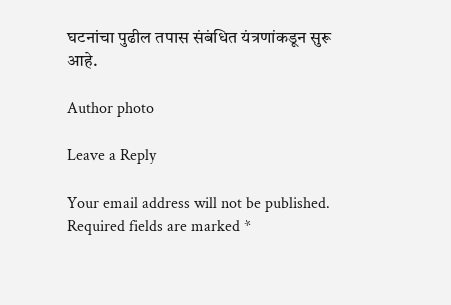घटनांचा पुढील तपास संबंधित यंत्रणांकडून सुरू आहे.

Author photo

Leave a Reply

Your email address will not be published. Required fields are marked *